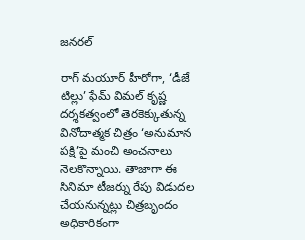జనరల్

రాగ్ మయూర్ హీరోగా, ‘డీజే టిల్లు’ ఫేమ్ విమల్ కృష్ణ దర్శకత్వంలో తెరకెక్కుతున్న వినోదాత్మక చిత్రం ‘అనుమాన పక్షి’పై మంచి అంచనాలు నెలకొన్నాయి. తాజాగా ఈ సినిమా టీజర్ను రేపు విడుదల చేయనున్నట్లు చిత్రబృందం అధికారికంగా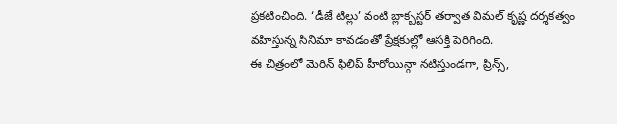ప్రకటించింది. ‘డీజే టిల్లు’ వంటి బ్లాక్బస్టర్ తర్వాత విమల్ కృష్ణ దర్శకత్వం వహిస్తున్న సినిమా కావడంతో ప్రేక్షకుల్లో ఆసక్తి పెరిగింది.
ఈ చిత్రంలో మెరిన్ ఫిలిప్ హీరోయిన్గా నటిస్తుండగా, ప్రిన్స్,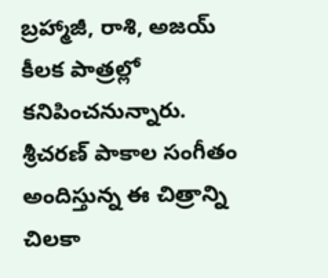బ్రహ్మాజీ, రాశి, అజయ్ కీలక పాత్రల్లో కనిపించనున్నారు. శ్రీచరణ్ పాకాల సంగీతం అందిస్తున్న ఈ చిత్రాన్ని చిలకా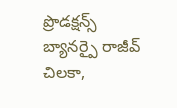ప్రొడక్షన్స్ బ్యానర్పై రాజీవ్ చిలకా,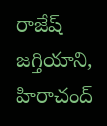రాజేష్ జగ్తియాని, హిరాచంద్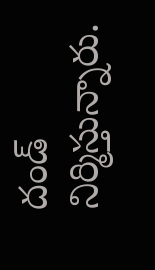దండ్ నిర్మిస్తున్నారు.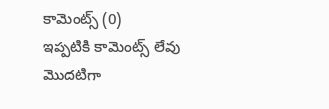కామెంట్స్ (0)
ఇప్పటికి కామెంట్స్ లేవు
మొదటిగా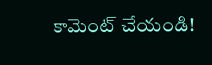కామెంట్ చేయండి!